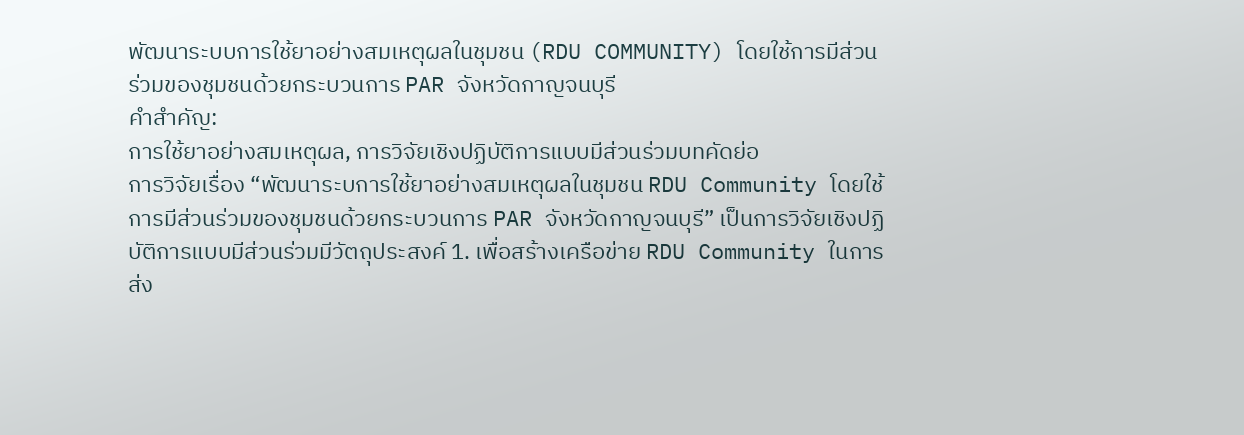พัฒนาระบบการใช้ยาอย่างสมเหตุผลในชุมชน (RDU COMMUNITY) โดยใช้การมีส่วนร่วมของชุมชนด้วยกระบวนการ PAR จังหวัดกาญจนบุรี
คำสำคัญ:
การใช้ยาอย่างสมเหตุผล, การวิจัยเชิงปฏิบัติการแบบมีส่วนร่วมบทคัดย่อ
การวิจัยเรื่อง “พัฒนาระบการใช้ยาอย่างสมเหตุผลในชุมชน RDU Community โดยใช้การมีส่วนร่วมของชุมชนด้วยกระบวนการ PAR จังหวัดกาญจนบุรี” เป็นการวิจัยเชิงปฏิบัติการแบบมีส่วนร่วมมีวัตถุประสงค์ 1. เพื่อสร้างเครือข่าย RDU Community ในการส่ง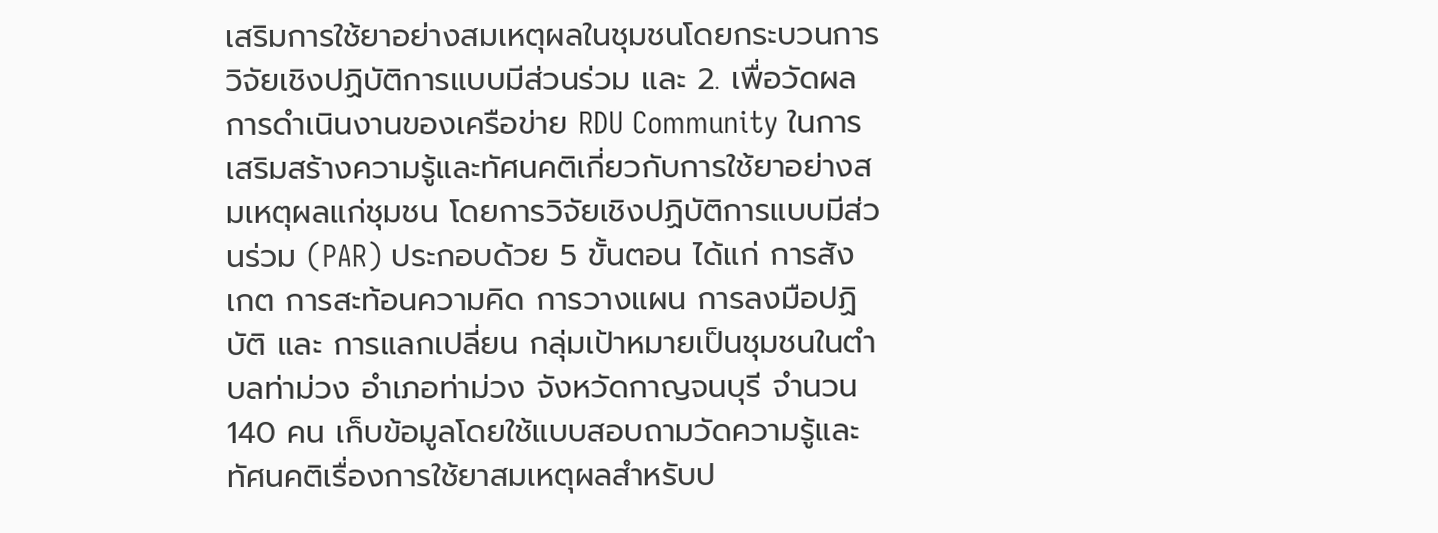เสริมการใช้ยาอย่างสมเหตุผลในชุมชนโดยกระบวนการวิจัยเชิงปฏิบัติการแบบมีส่วนร่วม และ 2. เพื่อวัดผลการดำเนินงานของเครือข่าย RDU Community ในการเสริมสร้างความรู้และทัศนคติเกี่ยวกับการใช้ยาอย่างสมเหตุผลแก่ชุมชน โดยการวิจัยเชิงปฏิบัติการแบบมีส่วนร่วม (PAR) ประกอบด้วย 5 ขั้นตอน ได้แก่ การสังเกต การสะท้อนความคิด การวางแผน การลงมือปฏิบัติ และ การแลกเปลี่ยน กลุ่มเป้าหมายเป็นชุมชนในตำบลท่าม่วง อำเภอท่าม่วง จังหวัดกาญจนบุรี จำนวน 140 คน เก็บข้อมูลโดยใช้แบบสอบถามวัดความรู้และทัศนคติเรื่องการใช้ยาสมเหตุผลสำหรับป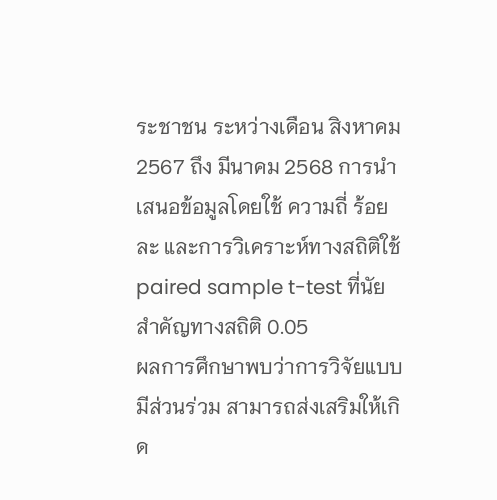ระชาชน ระหว่างเดือน สิงหาคม 2567 ถึง มีนาคม 2568 การนำเสนอข้อมูลโดยใช้ ความถี่ ร้อยละ และการวิเคราะห์ทางสถิติใช้ paired sample t-test ที่นัยสำคัญทางสถิติ 0.05
ผลการศึกษาพบว่าการวิจัยแบบมีส่วนร่วม สามารถส่งเสริมให้เกิด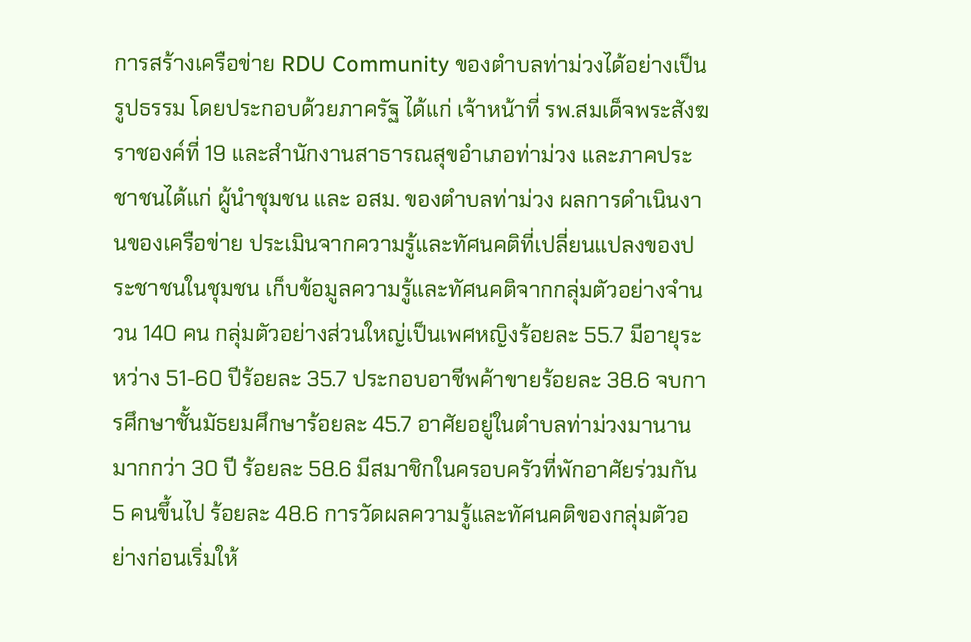การสร้างเครือข่าย RDU Community ของตำบลท่าม่วงได้อย่างเป็นรูปธรรม โดยประกอบด้วยภาครัฐ ได้แก่ เจ้าหน้าที่ รพ.สมเด็จพระสังฆราชองค์ที่ 19 และสำนักงานสาธารณสุขอำเภอท่าม่วง และภาคประชาชนได้แก่ ผู้นำชุมชน และ อสม. ของตำบลท่าม่วง ผลการดำเนินงานของเครือข่าย ประเมินจากความรู้และทัศนคติที่เปลี่ยนแปลงของประชาชนในชุมชน เก็บข้อมูลความรู้และทัศนคติจากกลุ่มตัวอย่างจำนวน 140 คน กลุ่มตัวอย่างส่วนใหญ่เป็นเพศหญิงร้อยละ 55.7 มีอายุระหว่าง 51-60 ปีร้อยละ 35.7 ประกอบอาชีพค้าขายร้อยละ 38.6 จบการศึกษาชั้นมัธยมศึกษาร้อยละ 45.7 อาศัยอยู่ในตำบลท่าม่วงมานานมากกว่า 30 ปี ร้อยละ 58.6 มีสมาชิกในครอบครัวที่พักอาศัยร่วมกัน 5 คนขึ้นไป ร้อยละ 48.6 การวัดผลความรู้และทัศนคติของกลุ่มตัวอย่างก่อนเริ่มให้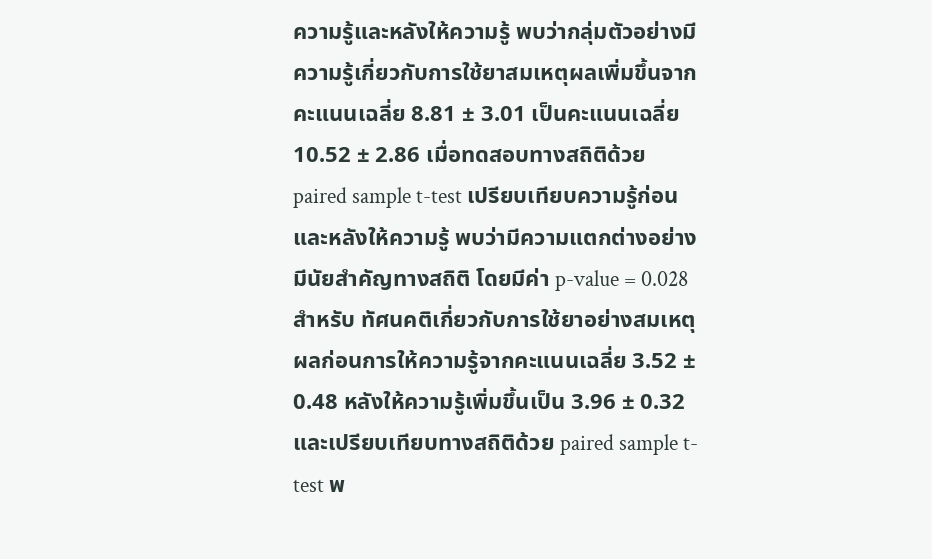ความรู้และหลังให้ความรู้ พบว่ากลุ่มตัวอย่างมีความรู้เกี่ยวกับการใช้ยาสมเหตุผลเพิ่มขึ้นจากคะแนนเฉลี่ย 8.81 ± 3.01 เป็นคะแนนเฉลี่ย 10.52 ± 2.86 เมื่อทดสอบทางสถิติด้วย paired sample t-test เปรียบเทียบความรู้ก่อนและหลังให้ความรู้ พบว่ามีความแตกต่างอย่างมีนัยสำคัญทางสถิติ โดยมีค่า p-value = 0.028 สำหรับ ทัศนคติเกี่ยวกับการใช้ยาอย่างสมเหตุผลก่อนการให้ความรู้จากคะแนนเฉลี่ย 3.52 ± 0.48 หลังให้ความรู้เพิ่มขึ้นเป็น 3.96 ± 0.32 และเปรียบเทียบทางสถิติด้วย paired sample t-test พ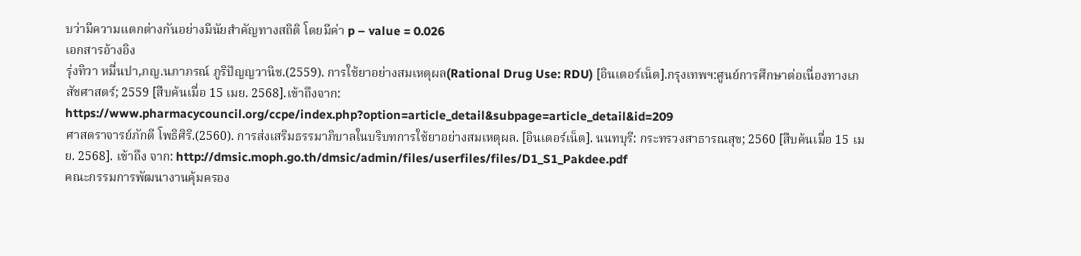บว่ามีความแตกต่างกันอย่างมีนัยสำคัญทางสถิติ โดยมีค่า p – value = 0.026
เอกสารอ้างอิง
รุ่งทิวา หมื่นปา,ภญ.นภาภรณ์ ภูริปัญญวานิช.(2559). การใช้ยาอย่างสมเหตุผล(Rational Drug Use: RDU) [อินเตอร์เน็ต].กรุงเทพฯ:ศูนย์การศึกษาต่อเนื่องทางเภสัชศาสตร์; 2559 [สืบค้นเมื่อ 15 เมย. 2568].เข้าถึงจาก: https://www.pharmacycouncil.org/ccpe/index.php?option=article_detail&subpage=article_detail&id=209
ศาสตราจารย์ภักดี โพธิศิริ.(2560). การส่งเสริมธรรมาภิบาลในบริบทการใช้ยาอย่างสมเหตุผล. [อินเตอร์เน็ต]. นนทบุรี: กระทรวงสาธารณสุข; 2560 [สืบค้นเมื่อ 15 เมย. 2568]. เข้าถึง จาก: http://dmsic.moph.go.th/dmsic/admin/files/userfiles/files/D1_S1_Pakdee.pdf
คณะกรรมการพัฒนางานคุ้มครอง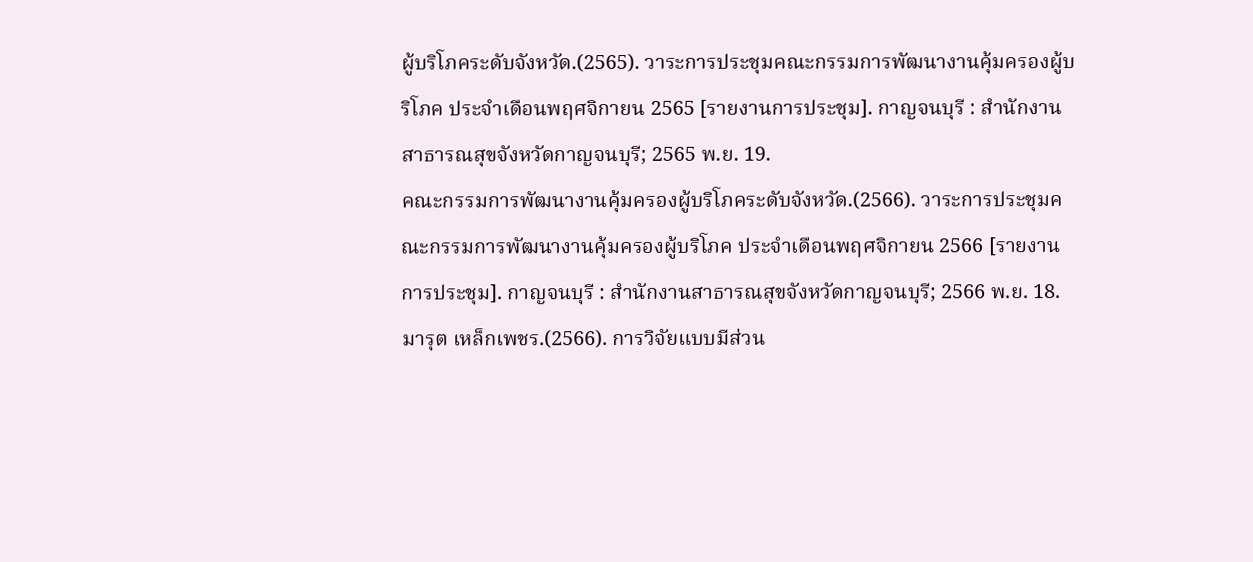ผู้บริโภคระดับจังหวัด.(2565). วาระการประชุมคณะกรรมการพัฒนางานคุ้มครองผู้บริโภค ประจำเดือนพฤศจิกายน 2565 [รายงานการประชุม]. กาญจนบุรี : สำนักงานสาธารณสุขจังหวัดกาญจนบุรี; 2565 พ.ย. 19.
คณะกรรมการพัฒนางานคุ้มครองผู้บริโภคระดับจังหวัด.(2566). วาระการประชุมคณะกรรมการพัฒนางานคุ้มครองผู้บริโภค ประจำเดือนพฤศจิกายน 2566 [รายงานการประชุม]. กาญจนบุรี : สำนักงานสาธารณสุขจังหวัดกาญจนบุรี; 2566 พ.ย. 18.
มารุต เหล็กเพชร.(2566). การวิจัยแบบมีส่วน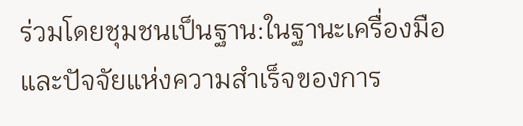ร่วมโดยชุมชนเป็นฐาน:ในฐานะเครื่องมือและปัจจัยแห่งความสำเร็จของการ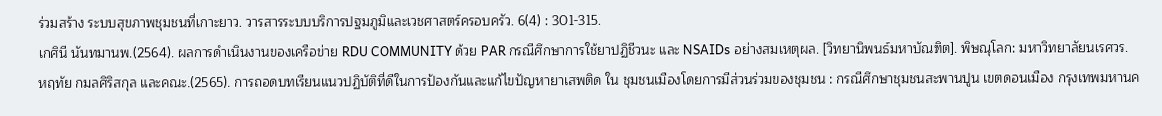ร่วมสร้าง ระบบสุขภาพชุมชนที่เกาะยาว. วารสารระบบบริการปฐมภูมิและเวชศาสตร์ครอบครัว. 6(4) : 301-315.
เกศินี นันทมานพ.(2564). ผลการดำเนินงานของเครือข่าย RDU COMMUNITY ด้วย PAR กรณีศึกษาการใช้ยาปฏิชีวนะ และ NSAIDs อย่างสมเหตุผล. [วิทยานิพนธ์มหาบัณฑิต]. พิษณุโลก: มหาวิทยาลัยนเรศวร.
หฤทัย กมลศิริสกุล และคณะ.(2565). การถอดบทเรียนแนวปฏิบัติที่ดีในการป้องกันและแก้ไขปัญหายาเสพติด ใน ชุมชนเมืองโดยการมีส่วนร่วมของชุมชน : กรณีศึกษาชุมชนสะพานปูน เขตดอนเมือง กรุงเทพมหานค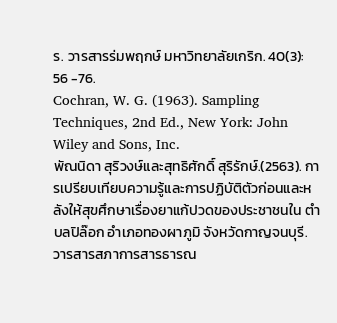ร. วารสารร่มพฤกษ์ มหาวิทยาลัยเกริก. 40(3): 56 -76.
Cochran, W. G. (1963). Sampling Techniques, 2nd Ed., New York: John Wiley and Sons, Inc.
พัณนิดา สุริวงษ์และสุทธิศักดิ์ สุริรักษ์.(2563). การเปรียบเทียบความรู้และการปฏิบัติตัวก่อนและหลังให้สุขศึกษาเรื่องยาแก้ปวดของประชาชนใน ตําบลปิล๊อก อําเภอทองผาภูมิ จังหวัดกาญจนบุรี. วารสารสภาการสารธารณ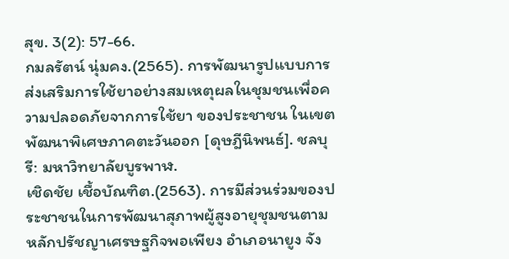สุข. 3(2): 57-66.
กมลรัตน์ นุ่มคง.(2565). การพัฒนารูปแบบการส่งเสริมการใช้ยาอย่างสมเหตุผลในชุมชนเพื่อความปลอดภัยจากการใช้ยา ของประชาชน ในเขตพัฒนาพิเศษภาคตะวันออก [ดุษฎีนิพนธ์]. ชลบุรี: มหาวิทยาลัยบูรพาฬ.
เชิดชัย เชื้อบัณฑิต.(2563). การมีส่วนร่วมของประชาชนในการพัฒนาสุภาพผู้สูงอายุชุมชนตามหลักปรัชญาเศรษฐกิจพอเพียง อำเภอนายูง จัง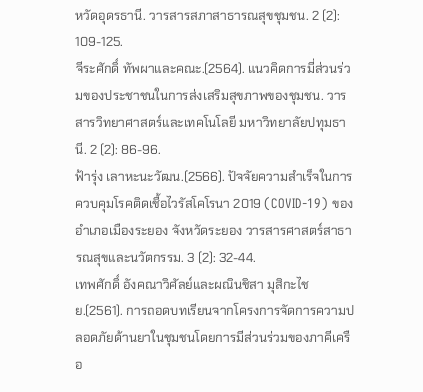หวัดอุดรธานี. วารสารสภาสาธารณสุขชุมชน. 2 (2): 109-125.
จีระศักดิ์ ทัพผาและคณะ.(2564). แนวคิดการมี่ส่วนร่วมของประชาชนในการส่งเสริมสุขภาพของชุมชน. วารสารวิทยาศาสตร์และเทคโนโลยี มหาวิทยาลัยปทุมธานี. 2 (2): 86-96.
ฟ้ารุ่ง เลาหะนะวัฒน.(2566). ปัจจัยความสำเร็จในการควบคุมโรคติดเชื้อไวรัสโคโรนา 2019 (COVID-19) ของอำเภอเมืองระยอง จังหวัดระยอง วารสารศาสตร์สาธารณสุขและนวัตกรรม. 3 (2): 32-44.
เทพศักดิ์ อังคณาวิศัลย์และผณินชิสา มุสิกะไชย.(2561). การถอดบทเรียนจากโครงการจัดการความปลอดภัยด้านยาในชุมชนโดยการมีส่วนร่วมของภาคีเครือ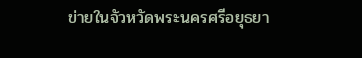ข่ายในจัวหวัดพระนครศรีอยุธยา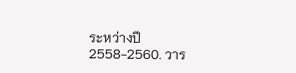ระหว่างปี 2558-2560. วาร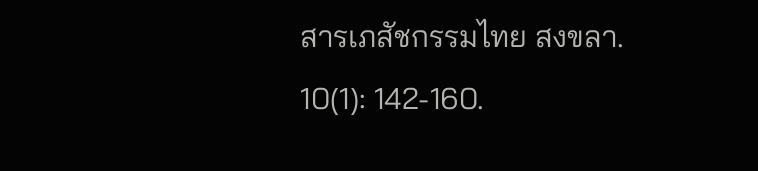สารเภสัชกรรมไทย สงขลา. 10(1): 142-160.